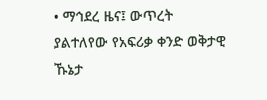• ማኅደረ ዜና፤ ውጥረት ያልተለየው የአፍሪቃ ቀንድ ወቅታዊ ኹኔታ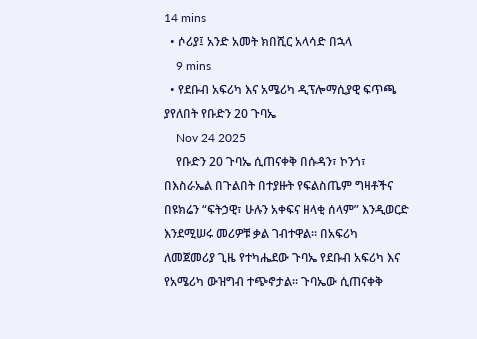14 mins
  • ሶሪያ፤ አንድ አመት ክበሺር አላሳድ በኋላ
    9 mins
  • የደቡብ አፍሪካ እና አሜሪካ ዲፕሎማሲያዊ ፍጥጫ ያየለበት የቡድን 20 ጉባኤ
    Nov 24 2025
    የቡድን 20 ጉባኤ ሲጠናቀቅ በሱዳን፣ ኮንጎ፣ በእስራኤል በጉልበት በተያዙት የፍልስጤም ግዛቶችና በዩክሬን “ፍትኃዊ፣ ሁሉን አቀፍና ዘላቂ ሰላም” እንዲወርድ እንደሚሠሩ መሪዎቹ ቃል ገብተዋል። በአፍሪካ ለመጀመሪያ ጊዜ የተካሔደው ጉባኤ የደቡብ አፍሪካ እና የአሜሪካ ውዝግብ ተጭኖታል። ጉባኤው ሲጠናቀቅ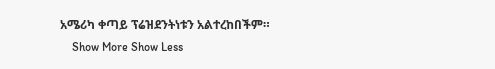አሜሪካ ቀጣይ ፕሬዝደንትነቱን አልተረከበችም።
    Show More Show Less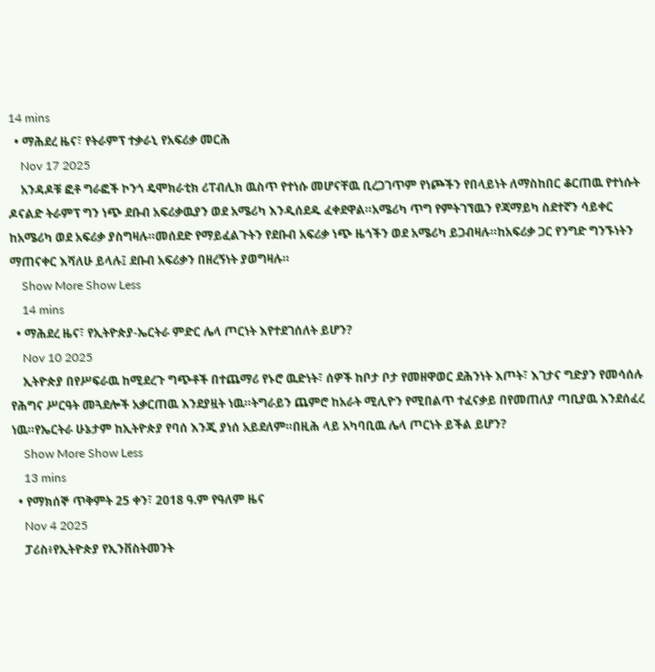14 mins
  • ማሕደረ ዜና፣ የትራምፕ ተቃራኒ የአፍሪቃ መርሕ
    Nov 17 2025
    አንዳዶቹ ፎቶ ግራፎች ኮንጎ ዴሞክራቲክ ሪፐብሊክ ዉስጥ የተነሱ መሆናቸዉ ቢረጋገጥም የነጮችን የበላይነት ለማስከበር ቆርጠዉ የተነሱት ዶናልድ ትራምፕ ግን ነጭ ደቡብ አፍሪቃዉያን ወደ አሜሪካ እንዲሰደዱ ፈቀደዋል።አሜሪካ ጥግ የምትገኘዉን የጃማይካ ስደተኛን ሳይቀር ከአሜሪካ ወደ አፍሪቃ ያስግዛሉ።መሰደድ የማይፈልጉትን የደቡብ አፍሪቃ ነጭ ዜጎችን ወደ አሜሪካ ይጋብዛሉ።ከአፍሪቃ ጋር የንግድ ግንኙነትን ማጠናቀር እሻለሁ ይላሉ፤ ደቡብ አፍሪቃን በዘረኝነት ያወግዛሉ።
    Show More Show Less
    14 mins
  • ማሕደረ ዜና፣ የኢትዮጵያ-ኤርትራ ምድር ሌላ ጦርነት እየተደገሰለት ይሆን?
    Nov 10 2025
    ኢትዮጵያ በየሥፍራዉ ከሚደረጉ ግጭቶች በተጨማሪ የኑሮ ዉድነት፣ ሰዎች ከቦታ ቦታ የመዘዋወር ደሕንነት እጦት፣ እገታና ግድያን የመሳሰሉ የሕግና ሥርዓት መጓደሎች አቃርጠዉ እንደያዟት ነዉ።ትግራይን ጨምሮ ከአራት ሚሊዮን የሚበልጥ ተፈናቃይ በየመጠለያ ጣቢያዉ እንደሰፈረ ነዉ።የኤርትራ ሁኔታም ከኢትዮጵያ የባሰ እንጂ ያነሰ አይደለም።በዚሕ ላይ አካባቢዉ ሌላ ጦርነት ይችል ይሆን?
    Show More Show Less
    13 mins
  • የማክሰኞ ጥቅምት 25 ቀን፣ 2018 ዓ.ም የዓለም ዜና
    Nov 4 2025
    ፓሪስ፥የኢትዮጵያ የኢንቨስትመንት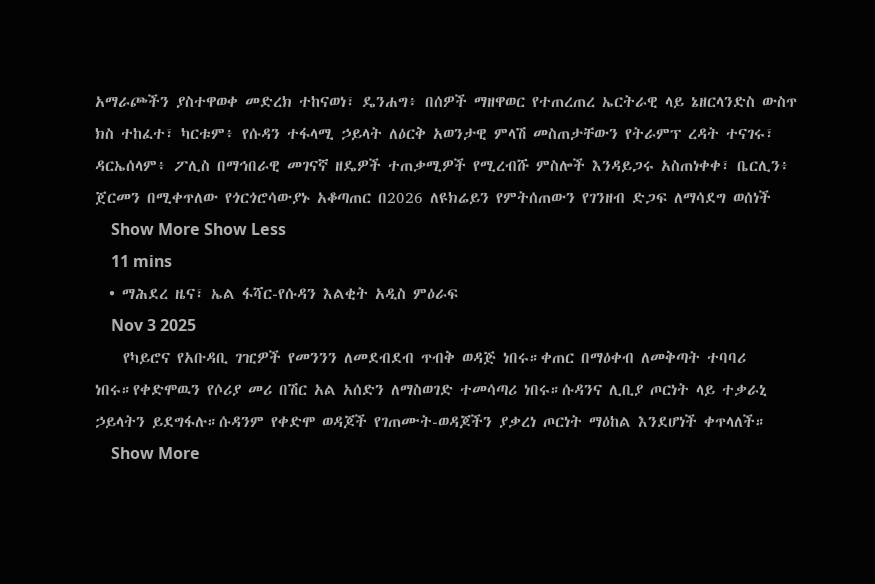አማራጮችን ያስተዋወቀ መድረክ ተከናወነ፣ ዴንሐግ፥ በሰዎች ማዘዋወር የተጠረጠረ ኤርትራዊ ላይ ኔዘርላንድስ ውስጥ ክስ ተከፈተ፣ ካርቱም፥ የሱዳን ተፋላሚ ኃይላት ለዕርቅ አወንታዊ ምላሽ መስጠታቸውን የትራምፕ ረዳት ተናገሩ፣ ዳርኤሰላም፥ ፖሊስ በማኅበራዊ መገናኛ ዘዴዎች ተጠቃሚዎች የሚረብሹ ምስሎች እንዳይጋሩ አስጠነቀቀ፣ ቤርሊን፥ ጀርመን በሚቀጥለው የጎርጎሮሳውያኑ አቆጣጠር በ2026 ለዩክሬይን የምትሰጠውን የገንዘብ ድጋፍ ለማሳደግ ወሰነች
    Show More Show Less
    11 mins
  • ማሕደረ ዜና፣ ኤል ፋሻር-የሱዳን እልቂት አዲስ ምዕራፍ
    Nov 3 2025
    የካይሮና የአቡዳቢ ገዢዎች የመንንን ለመደብደብ ጥብቅ ወዳጅ ነበሩ።ቀጠር በማዕቀብ ለመቅጣት ተባባሪ ነበሩ።የቀድሞዉን የሶሪያ መሪ በሽር አል አሰድን ለማስወገድ ተመሳጣሪ ነበሩ።ሱዳንና ሊቢያ ጦርነት ላይ ተቃራኒ ኃይላትን ይደግፋሉ።ሱዳንም የቀድሞ ወዳጆች የገጠሙት-ወዳጆችን ያቃረነ ጦርነት ማዕከል እንደሆነች ቀጥላለች።
    Show More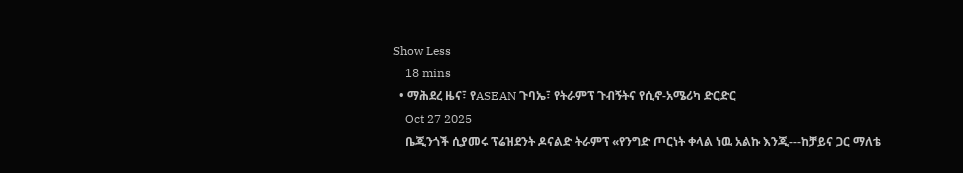Show Less
    18 mins
  • ማሕደረ ዜና፣ የASEAN ጉባኤ፣ የትራምፕ ጉብኝትና የሲኖ-አሜሪካ ድርድር
    Oct 27 2025
    ቤጂንጎች ሲያመሩ ፕሬዝደንት ዶናልድ ትራምፕ «የንግድ ጦርነት ቀላል ነዉ አልኩ እንጂ---ከቻይና ጋር ማለቴ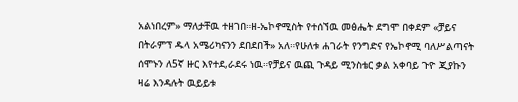አልነበረም» ማለታቸዉ ተዘገበ።ዘ-ኤኮኖሚስት የተሰኘዉ መፅሔት ደግሞ በቀደም «ቻይና በትራምፕ ዱላ አሜሪካናንን ደበደበች» አለ።የሁለቱ ሐገራት የንግድና የኤኮኖሚ ባለሥልጣናት ሰሞኑን ለ5ኛ ዙር እየተደ,ራደሩ ነዉ።የቻይና ዉጪ ጉዳይ ሚንስቴር ቃል አቀባይ ጉዮ ጂያኩን ዛሬ እንዳሉት ዉይይቱ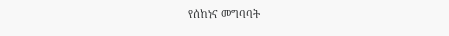የሰከነና መግባባት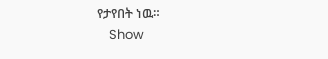የታየበት ነዉ።
    Show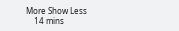More Show Less
    14 mins